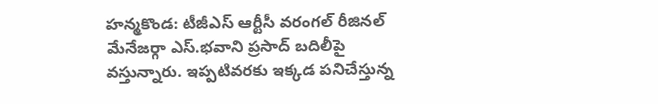హన్మకొండ: టీజీఎస్ ఆర్టీసీ వరంగల్ రీజినల్ మేనేజర్గా ఎస్.భవాని ప్రసాద్ బదిలీపై వస్తున్నారు. ఇప్పటివరకు ఇక్కడ పనిచేస్తున్న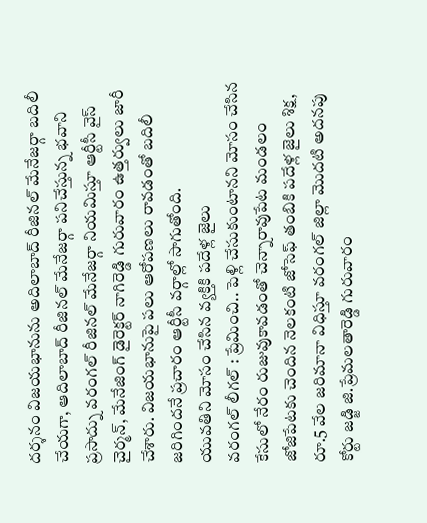దర్శనం విజయభానును అదిలాబాద్ రీజినల్ మేనేజర్గా బదిలీ చేయగా, ఆదిలాబాద్ రీజినల్ మేనేజర్గా పనిచేస్తున్న భవాని ప్రసాద్ను వరంగల్ రీజినల్ మేనేజర్గా నియమిస్తూ ఆర్టీసీ వైస్ చైర్మన్, మేనేజింగ్ డైరెక్టర్ నాగిరెడ్డి గురువారం ఉత్తర్వులు జారీ చేశారు. విజయభానుపై పలు ఆరోపణలు రావడంతో బదిలీ జరిగిందనే ప్రచారం ఆర్టీసీ వర్గాల్లో సాగుతోంది.
యువతిని మోసం చేసిన వ్యక్తికి పదేళ్ల జైలు
వరంగల్ లీగల్ : ప్రేమించి.. పెళ్లి చేసుకుంటానని మోసం చేసిన కేసులో నేరం రుజువుకావడంతో చెన్నారావుపేట మండలం జోజిపేటకు చెందిన నెలకంటి జోసెఫ్ తంబికి పదేళ్ల జైలు శిక్ష, రూ.5 వేల జరిమానా విధిస్తూ వరంగల్ జిల్లా మొదటి అదనపు కోర్టు జడ్జి జి.ప్రేమలతారెడ్డి గురువారం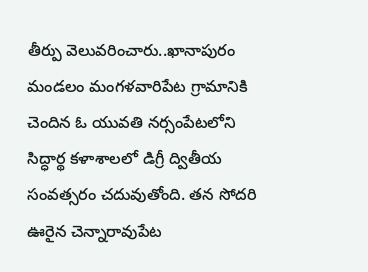తీర్పు వెలువరించారు..ఖానాపురం మండలం మంగళవారిపేట గ్రామానికి చెందిన ఓ యువతి నర్సంపేటలోని సిద్ధార్థ కళాశాలలో డిగ్రీ ద్వితీయ సంవత్సరం చదువుతోంది. తన సోదరి ఊరైన చెన్నారావుపేట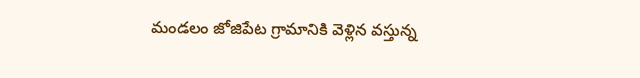మండలం జోజిపేట గ్రామానికి వెళ్లిన వస్తున్న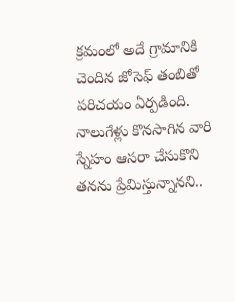క్రమంలో అదే గ్రామానికి చెందిన జోసెఫ్ తంబితో పరిచయం ఏర్పడింది. నాలుగేళ్లు కొనసాగిన వారి స్నేహం ఆసరా చేసుకొని తనను ప్రేమిస్తున్నానని..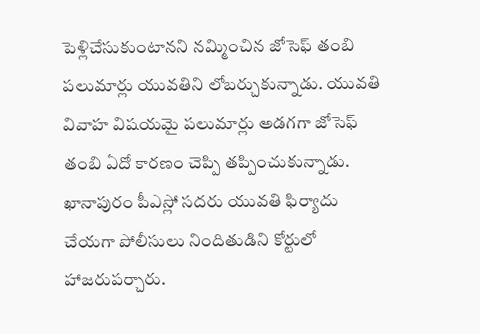పెళ్లిచేసుకుంటానని నమ్మించిన జోసెఫ్ తంబి పలుమార్లు యువతిని లోబర్చుకున్నాడు. యువతి వివాహ విషయమై పలుమార్లు అడగగా జోసెఫ్ తంబి ఏదో కారణం చెప్పి తప్పించుకున్నాడు. ఖానాపురం పీఎస్లో సదరు యువతి ఫిర్యాదు చేయగా పోలీసులు నిందితుడిని కోర్టులో హాజరుపర్చారు.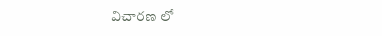విచారణ లో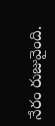నేరం రుజువైంది.